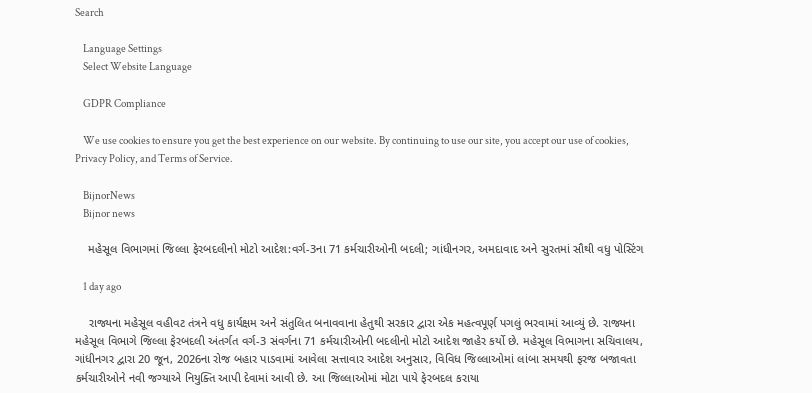Search

    Language Settings
    Select Website Language

    GDPR Compliance

    We use cookies to ensure you get the best experience on our website. By continuing to use our site, you accept our use of cookies, Privacy Policy, and Terms of Service.

    BijnorNews
    Bijnor news

    મહેસૂલ વિભાગમાં જિલ્લા ફેરબદલીનો મોટો આદેશ:વર્ગ-3ના 71 કર્મચારીઓની બદલી; ગાંધીનગર, અમદાવાદ અને સુરતમાં સૌથી વધુ પોસ્ટિંગ

    1 day ago

    રાજ્યના મહેસૂલ વહીવટ તંત્રને વધુ કાર્યક્ષમ અને સંતુલિત બનાવવાના હેતુથી સરકાર દ્વારા એક મહત્વપૂર્ણ પગલું ભરવામાં આવ્યું છે. રાજ્યના મહેસૂલ વિભાગે જિલ્લા ફેરબદલી અંતર્ગત વર્ગ-3 સંવર્ગના 71 કર્મચારીઓની બદલીનો મોટો આદેશ જાહેર કર્યો છે. મહેસૂલ વિભાગના સચિવાલય, ગાંધીનગર દ્વારા 20 જૂન, 2026ના રોજ બહાર પાડવામાં આવેલા સત્તાવાર આદેશ અનુસાર, વિવિધ જિલ્લાઓમાં લાંબા સમયથી ફરજ બજાવતા કર્મચારીઓને નવી જગ્યાએ નિયુક્તિ આપી દેવામાં આવી છે. આ જિલ્લાઓમાં મોટા પાયે ફેરબદલ કરાયા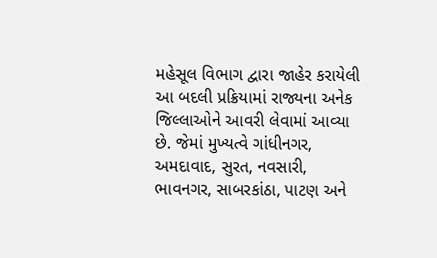મહેસૂલ વિભાગ દ્વારા જાહેર કરાયેલી આ બદલી પ્રક્રિયામાં રાજ્યના અનેક જિલ્લાઓને આવરી લેવામાં આવ્યા છે. જેમાં મુખ્યત્વે ગાંધીનગર, અમદાવાદ, સુરત, નવસારી, ભાવનગર, સાબરકાંઠા, પાટણ અને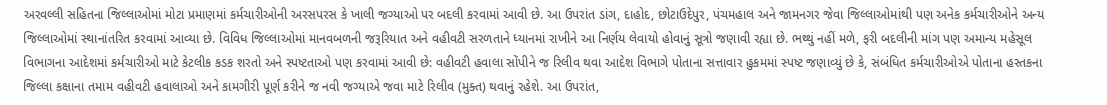અરવલ્લી સહિતના જિલ્લાઓમાં મોટા પ્રમાણમાં કર્મચારીઓની અરસપરસ કે ખાલી જગ્યાઓ પર બદલી કરવામાં આવી છે. આ ઉપરાંત ડાંગ, દાહોદ, છોટાઉદેપુર, પંચમહાલ અને જામનગર જેવા જિલ્લાઓમાંથી પણ અનેક કર્મચારીઓને અન્ય જિલ્લાઓમાં સ્થાનાંતરિત કરવામાં આવ્યા છે. વિવિધ જિલ્લાઓમાં માનવબળની જરૂરિયાત અને વહીવટી સરળતાને ધ્યાનમાં રાખીને આ નિર્ણય લેવાયો હોવાનું સૂત્રો જણાવી રહ્યા છે. ભથ્થું નહીં મળે, ફરી બદલીની માંગ પણ અમાન્ય મહેસૂલ વિભાગના આદેશમાં કર્મચારીઓ માટે કેટલીક કડક શરતો અને સ્પષ્ટતાઓ પણ કરવામાં આવી છે: વહીવટી હવાલા સોંપીને જ રિલીવ થવા આદેશ વિભાગે પોતાના સત્તાવાર હુકમમાં સ્પષ્ટ જણાવ્યું છે કે, સંબંધિત કર્મચારીઓએ પોતાના હસ્તકના જિલ્લા કક્ષાના તમામ વહીવટી હવાલાઓ અને કામગીરી પૂર્ણ કરીને જ નવી જગ્યાએ જવા માટે રિલીવ (મુક્ત) થવાનું રહેશે. આ ઉપરાંત,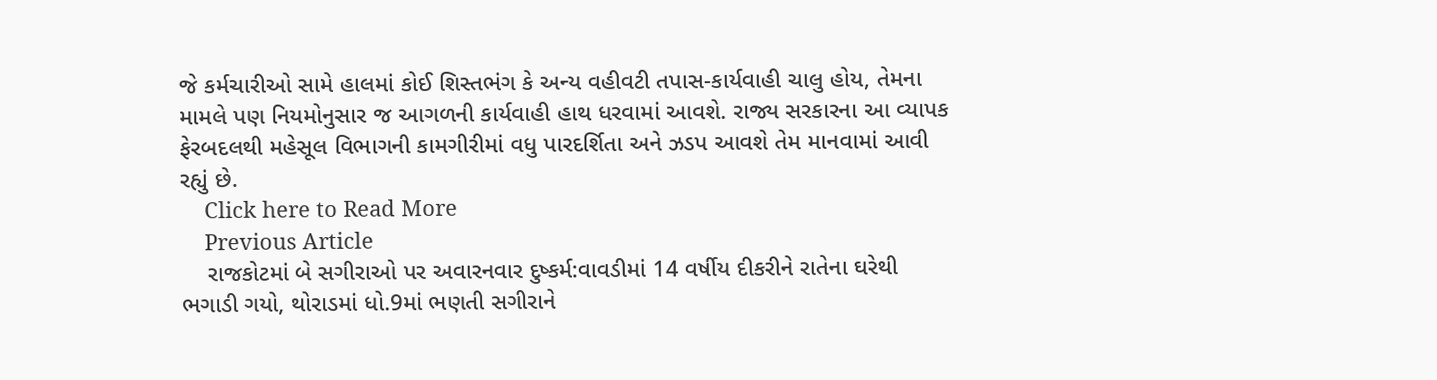જે કર્મચારીઓ સામે હાલમાં કોઈ શિસ્તભંગ કે અન્ય વહીવટી તપાસ-કાર્યવાહી ચાલુ હોય, તેમના મામલે પણ નિયમોનુસાર જ આગળની કાર્યવાહી હાથ ધરવામાં આવશે. રાજ્ય સરકારના આ વ્યાપક ફેરબદલથી મહેસૂલ વિભાગની કામગીરીમાં વધુ પારદર્શિતા અને ઝડપ આવશે તેમ માનવામાં આવી રહ્યું છે.
    Click here to Read More
    Previous Article
    રાજકોટમાં બે સગીરાઓ પર અવારનવાર દુષ્કર્મ:વાવડીમાં 14 વર્ષીય દીકરીને રાતેના ઘરેથી ભગાડી ગયો, થોરાડમાં ધો.9માં ભણતી સગીરાને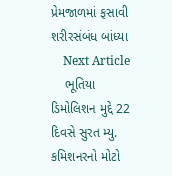પ્રેમજાળમાં ફસાવી શરીરસંબંધ બાંધ્યા
    Next Article
    ભૂતિયા ડિમોલિશન મુદ્દે 22 દિવસે સુરત મ્યુ. કમિશનરનો મોટો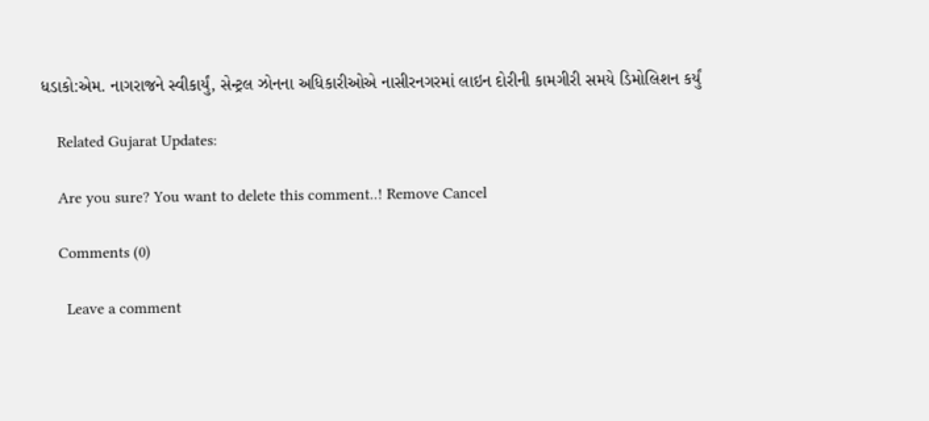ધડાકો:એમ. નાગરાજને સ્વીકાર્યું, સેન્ટ્રલ ઝોનના અધિકારીઓએ નાસીરનગરમાં લાઇન દોરીની કામગીરી સમયે ડિમોલિશન કર્યું

    Related Gujarat Updates:

    Are you sure? You want to delete this comment..! Remove Cancel

    Comments (0)

      Leave a comment